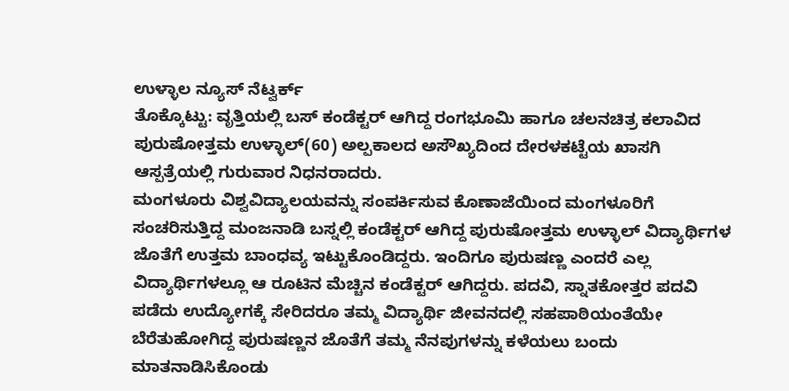ಉಳ್ಳಾಲ ನ್ಯೂಸ್ ನೆಟ್ವರ್ಕ್
ತೊಕ್ಕೊಟ್ಟು: ವೃತ್ತಿಯಲ್ಲಿ ಬಸ್ ಕಂಡೆಕ್ಟರ್ ಆಗಿದ್ದ ರಂಗಭೂಮಿ ಹಾಗೂ ಚಲನಚಿತ್ರ ಕಲಾವಿದ ಪುರುಷೋತ್ತಮ ಉಳ್ಳಾಲ್(60) ಅಲ್ಪಕಾಲದ ಅಸೌಖ್ಯದಿಂದ ದೇರಳಕಟ್ಟೆಯ ಖಾಸಗಿ ಆಸ್ಪತ್ರೆಯಲ್ಲಿ ಗುರುವಾರ ನಿಧನರಾದರು.
ಮಂಗಳೂರು ವಿಶ್ವವಿದ್ಯಾಲಯವನ್ನು ಸಂಪರ್ಕಿಸುವ ಕೊಣಾಜೆಯಿಂದ ಮಂಗಳೂರಿಗೆ ಸಂಚರಿಸುತ್ತಿದ್ದ ಮಂಜನಾಡಿ ಬಸ್ನಲ್ಲಿ ಕಂಡೆಕ್ಟರ್ ಆಗಿದ್ದ ಪುರುಷೋತ್ತಮ ಉಳ್ಳಾಲ್ ವಿದ್ಯಾರ್ಥಿಗಳ ಜೊತೆಗೆ ಉತ್ತಮ ಬಾಂಧವ್ಯ ಇಟ್ಟುಕೊಂಡಿದ್ದರು. ಇಂದಿಗೂ ಪುರುಷಣ್ಣ ಎಂದರೆ ಎಲ್ಲ ವಿದ್ಯಾರ್ಥಿಗಳಲ್ಲೂ ಆ ರೂಟಿನ ಮೆಚ್ಚಿನ ಕಂಡೆಕ್ಟರ್ ಆಗಿದ್ದರು. ಪದವಿ, ಸ್ನಾತಕೋತ್ತರ ಪದವಿ ಪಡೆದು ಉದ್ಯೋಗಕ್ಕೆ ಸೇರಿದರೂ ತಮ್ಮ ವಿದ್ಯಾರ್ಥಿ ಜೀವನದಲ್ಲಿ ಸಹಪಾಠಿಯಂತೆಯೇ ಬೆರೆತುಹೋಗಿದ್ದ ಪುರುಷಣ್ಣನ ಜೊತೆಗೆ ತಮ್ಮ ನೆನಪುಗಳನ್ನು ಕಳೆಯಲು ಬಂದು ಮಾತನಾಡಿಸಿಕೊಂಡು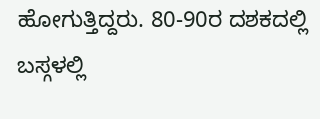ಹೋಗುತ್ತಿದ್ದರು. 80-90ರ ದಶಕದಲ್ಲಿ ಬಸ್ಗಳಲ್ಲಿ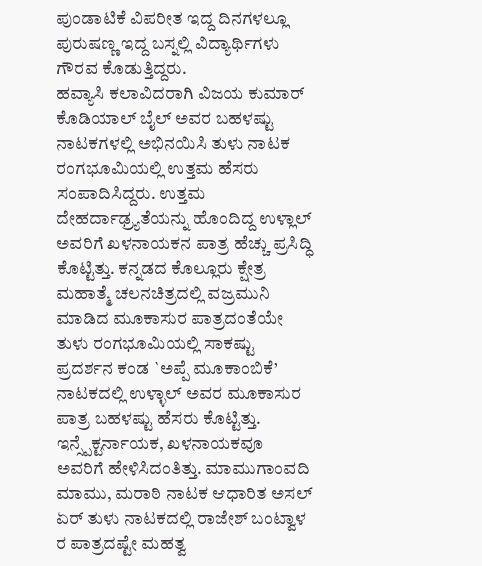ಪುಂಡಾಟಿಕೆ ವಿಪರೀತ ಇದ್ದ ದಿನಗಳಲ್ಲೂ ಪುರುಷಣ್ಣ ಇದ್ದ ಬಸ್ನಲ್ಲಿ ವಿದ್ಯಾರ್ಥಿಗಳು ಗೌರವ ಕೊಡುತ್ತಿದ್ದರು.
ಹವ್ಯಾಸಿ ಕಲಾವಿದರಾಗಿ ವಿಜಯ ಕುಮಾರ್ ಕೊಡಿಯಾಲ್ ಬೈಲ್ ಅವರ ಬಹಳಷ್ಟು ನಾಟಕಗಳಲ್ಲಿ ಅಭಿನಯಿಸಿ ತುಳು ನಾಟಕ ರಂಗಭೂಮಿಯಲ್ಲಿ ಉತ್ತಮ ಹೆಸರು ಸಂಪಾದಿಸಿದ್ದರು. ಉತ್ತಮ ದೇಹರ್ದಾಢ್ರ್ಯತೆಯನ್ನು ಹೊಂದಿದ್ದ ಉಳ್ಲಾಲ್ ಅವರಿಗೆ ಖಳನಾಯಕನ ಪಾತ್ರ ಹೆಚ್ಚು ಪ್ರಸಿದ್ಧಿ ಕೊಟ್ಟಿತ್ತು. ಕನ್ನಡದ ಕೊಲ್ಲೂರು ಕ್ಷೇತ್ರ ಮಹಾತ್ಮೆ ಚಲನಚಿತ್ರದಲ್ಲಿ ವಜ್ರಮುನಿ ಮಾಡಿದ ಮೂಕಾಸುರ ಪಾತ್ರದಂತೆಯೇ ತುಳು ರಂಗಭೂಮಿಯಲ್ಲಿ ಸಾಕಷ್ಟು ಪ್ರದರ್ಶನ ಕಂಡ `ಅಪ್ಪೆ ಮೂಕಾಂಬಿಕೆ’ ನಾಟಕದಲ್ಲಿ ಉಳ್ಳಾಲ್ ಅವರ ಮೂಕಾಸುರ ಪಾತ್ರ ಬಹಳಷ್ಟು ಹೆಸರು ಕೊಟ್ಟಿತ್ತು. ಇನ್ಸ್ಪೆಕ್ಟರ್ನಾಯಕ, ಖಳನಾಯಕವೂ ಅವರಿಗೆ ಹೇಳಿಸಿದಂತಿತ್ತು. ಮಾಮುಗಾಂವದಿ ಮಾಮು, ಮರಾಠಿ ನಾಟಕ ಆಧಾರಿತ ಅಸಲ್ ಏರ್ ತುಳು ನಾಟಕದಲ್ಲಿ ರಾಜೇಶ್ ಬಂಟ್ವಾಳ ರ ಪಾತ್ರದಷ್ಟೇ ಮಹತ್ವ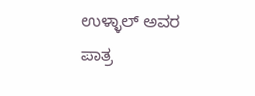ಉಳ್ಳಾಲ್ ಅವರ ಪಾತ್ರ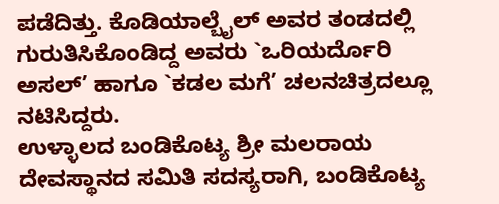ಪಡೆದಿತ್ತು. ಕೊಡಿಯಾಲ್ಬೈಲ್ ಅವರ ತಂಡದಲ್ಲಿ ಗುರುತಿಸಿಕೊಂಡಿದ್ದ ಅವರು `ಒರಿಯರ್ದೊರಿ ಅಸಲ್’ ಹಾಗೂ `ಕಡಲ ಮಗೆ’ ಚಲನಚಿತ್ರದಲ್ಲೂ ನಟಿಸಿದ್ದರು.
ಉಳ್ಳಾಲದ ಬಂಡಿಕೊಟ್ಯ ಶ್ರೀ ಮಲರಾಯ ದೇವಸ್ಥಾನದ ಸಮಿತಿ ಸದಸ್ಯರಾಗಿ, ಬಂಡಿಕೊಟ್ಯ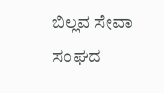ಬಿಲ್ಲವ ಸೇವಾ ಸಂಘದ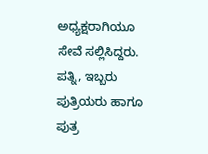ಅಧ್ಯಕ್ಷರಾಗಿಯೂ ಸೇವೆ ಸಲ್ಲಿಸಿದ್ದರು. ಪತ್ನಿ, ಇಬ್ಬರು ಪುತ್ರಿಯರು ಹಾಗೂ ಪುತ್ರ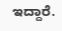ಇದ್ದಾರೆ.